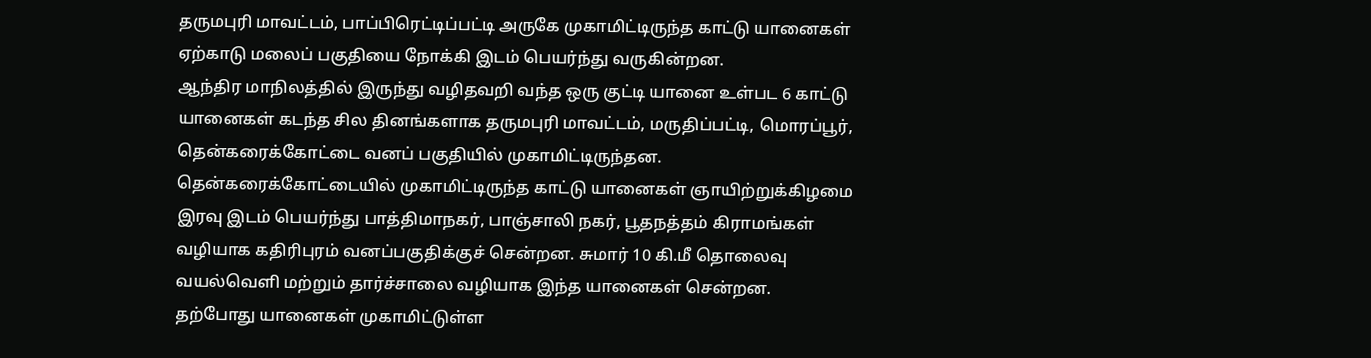தருமபுரி மாவட்டம், பாப்பிரெட்டிப்பட்டி அருகே முகாமிட்டிருந்த காட்டு யானைகள் ஏற்காடு மலைப் பகுதியை நோக்கி இடம் பெயர்ந்து வருகின்றன.
ஆந்திர மாநிலத்தில் இருந்து வழிதவறி வந்த ஒரு குட்டி யானை உள்பட 6 காட்டு யானைகள் கடந்த சில தினங்களாக தருமபுரி மாவட்டம், மருதிப்பட்டி, மொரப்பூர், தென்கரைக்கோட்டை வனப் பகுதியில் முகாமிட்டிருந்தன. தென்கரைக்கோட்டையில் முகாமிட்டிருந்த காட்டு யானைகள் ஞாயிற்றுக்கிழமை இரவு இடம் பெயர்ந்து பாத்திமாநகர், பாஞ்சாலி நகர், பூதநத்தம் கிராமங்கள் வழியாக கதிரிபுரம் வனப்பகுதிக்குச் சென்றன. சுமார் 10 கி.மீ தொலைவு வயல்வெளி மற்றும் தார்ச்சாலை வழியாக இந்த யானைகள் சென்றன.
தற்போது யானைகள் முகாமிட்டுள்ள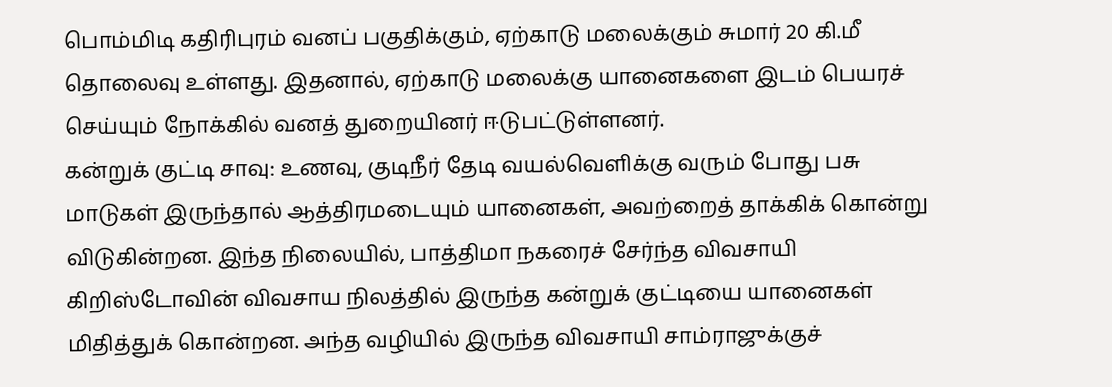பொம்மிடி கதிரிபுரம் வனப் பகுதிக்கும், ஏற்காடு மலைக்கும் சுமார் 20 கி.மீ தொலைவு உள்ளது. இதனால், ஏற்காடு மலைக்கு யானைகளை இடம் பெயரச் செய்யும் நோக்கில் வனத் துறையினர் ஈடுபட்டுள்ளனர்.
கன்றுக் குட்டி சாவு: உணவு, குடிநீர் தேடி வயல்வெளிக்கு வரும் போது பசு மாடுகள் இருந்தால் ஆத்திரமடையும் யானைகள், அவற்றைத் தாக்கிக் கொன்று விடுகின்றன. இந்த நிலையில், பாத்திமா நகரைச் சேர்ந்த விவசாயி கிறிஸ்டோவின் விவசாய நிலத்தில் இருந்த கன்றுக் குட்டியை யானைகள் மிதித்துக் கொன்றன. அந்த வழியில் இருந்த விவசாயி சாம்ராஜுக்குச்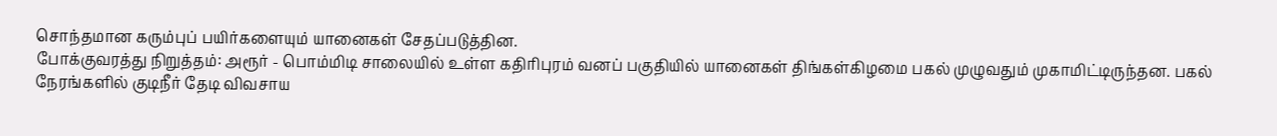சொந்தமான கரும்புப் பயிர்களையும் யானைகள் சேதப்படுத்தின.
போக்குவரத்து நிறுத்தம்: அரூர் - பொம்மிடி சாலையில் உள்ள கதிரிபுரம் வனப் பகுதியில் யானைகள் திங்கள்கிழமை பகல் முழுவதும் முகாமிட்டிருந்தன. பகல் நேரங்களில் குடிநீர் தேடி விவசாய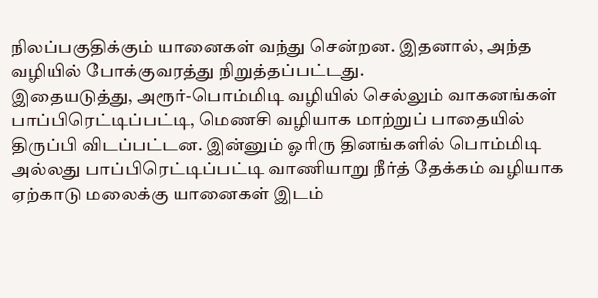நிலப்பகுதிக்கும் யானைகள் வந்து சென்றன. இதனால், அந்த வழியில் போக்குவரத்து நிறுத்தப்பட்டது.
இதையடுத்து, அரூர்-பொம்மிடி வழியில் செல்லும் வாகனங்கள் பாப்பிரெட்டிப்பட்டி, மெணசி வழியாக மாற்றுப் பாதையில் திருப்பி விடப்பட்டன. இன்னும் ஓரிரு தினங்களில் பொம்மிடி அல்லது பாப்பிரெட்டிப்பட்டி வாணியாறு நீர்த் தேக்கம் வழியாக ஏற்காடு மலைக்கு யானைகள் இடம்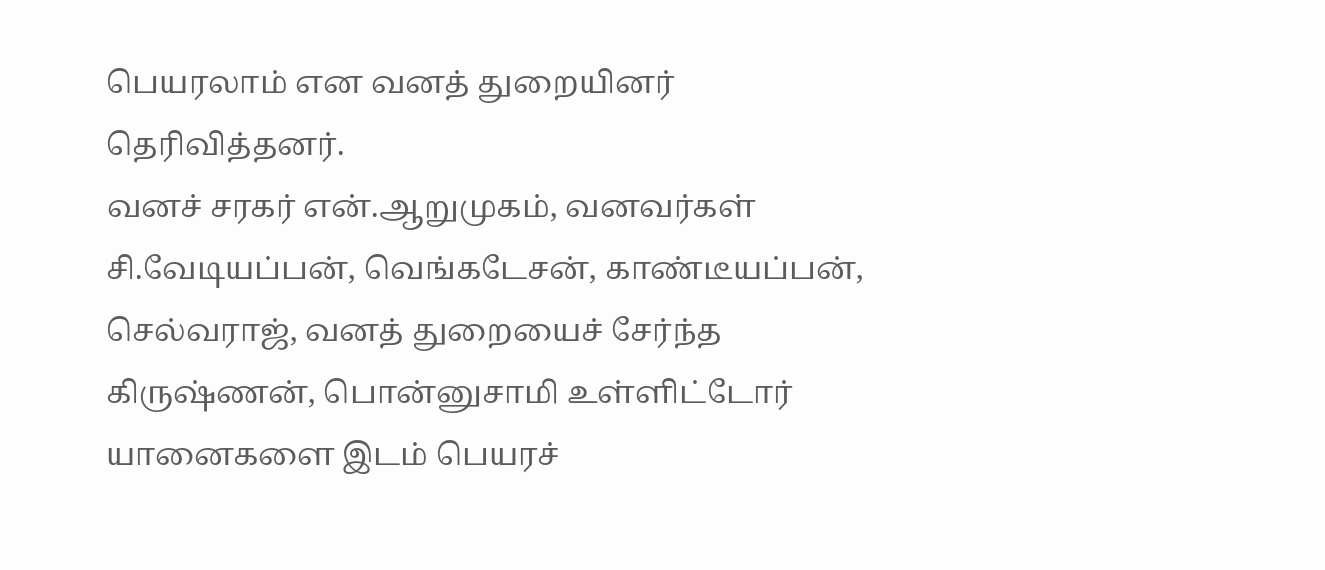பெயரலாம் என வனத் துறையினர் தெரிவித்தனர்.
வனச் சரகர் என்.ஆறுமுகம், வனவர்கள் சி.வேடியப்பன், வெங்கடேசன், காண்டீயப்பன், செல்வராஜ், வனத் துறையைச் சேர்ந்த கிருஷ்ணன், பொன்னுசாமி உள்ளிட்டோர் யானைகளை இடம் பெயரச்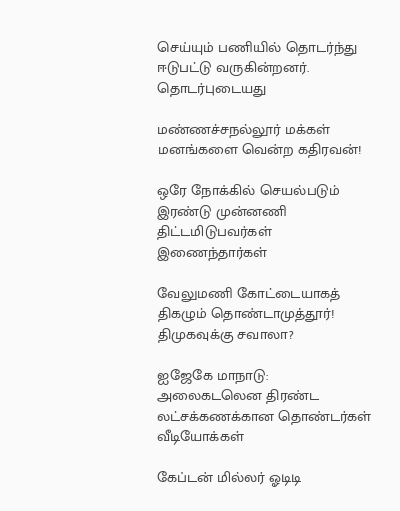செய்யும் பணியில் தொடர்ந்து ஈடுபட்டு வருகின்றனர்.
தொடர்புடையது

மண்ணச்சநல்லூர் மக்கள் மனங்களை வென்ற கதிரவன்!

ஒரே நோக்கில் செயல்படும் இரண்டு முன்னணி திட்டமிடுபவர்கள் இணைந்தார்கள்

வேலுமணி கோட்டையாகத் திகழும் தொண்டாமுத்தூர்! திமுகவுக்கு சவாலா?

ஐஜேகே மாநாடு: அலைகடலென திரண்ட லட்சக்கணக்கான தொண்டர்கள்
வீடியோக்கள்

கேப்டன் மில்லர் ஓடிடி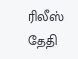ரிலீஸ் தேதி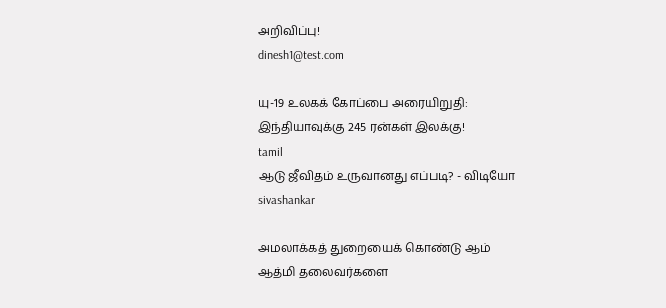அறிவிப்பு!
dinesh1@test.com

யு-19 உலகக் கோப்பை அரையிறுதி: இந்தியாவுக்கு 245 ரன்கள் இலக்கு!
tamil
ஆடு ஜீவிதம் உருவானது எப்படி? - விடியோ
sivashankar

அமலாக்கத் துறையைக் கொண்டு ஆம் ஆத்மி தலைவர்களை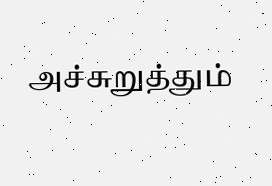அச்சுறுத்தும்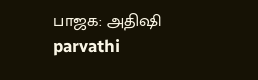பாஜக: அதிஷி
parvathi